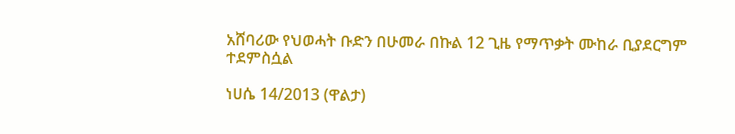አሸባሪው የህወሓት ቡድን በሁመራ በኩል 12 ጊዜ የማጥቃት ሙከራ ቢያደርግም ተደምስሷል

ነሀሴ 14/2013 (ዋልታ)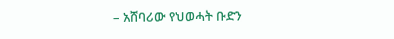– አሸባሪው የህወሓት ቡድን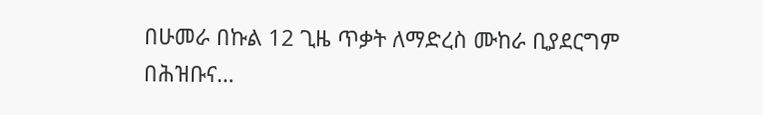በሁመራ በኩል 12 ጊዜ ጥቃት ለማድረስ ሙከራ ቢያደርግም በሕዝቡና…